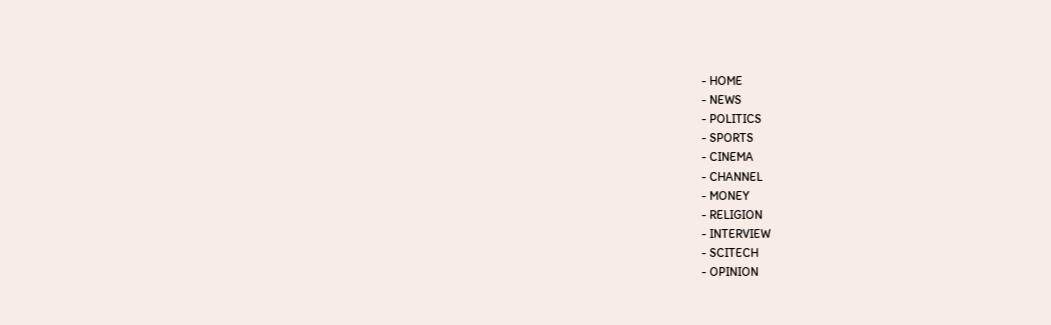- HOME
- NEWS
- POLITICS
- SPORTS
- CINEMA
- CHANNEL
- MONEY
- RELIGION
- INTERVIEW
- SCITECH
- OPINION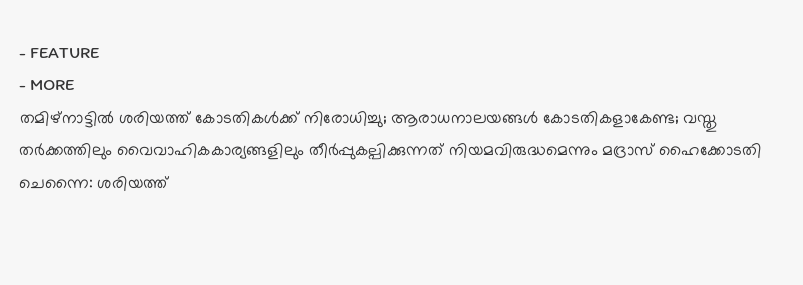- FEATURE
- MORE
തമിഴ്നാട്ടിൽ ശരിയത്ത് കോടതികൾക്ക് നിരോധിച്ചു; ആരാധനാലയങ്ങൾ കോടതികളാകേണ്ട; വസ്തു തർക്കത്തിലും വൈവാഹികകാര്യങ്ങളിലും തീർപ്പുകല്പിക്കുന്നത് നിയമവിരുദ്ധമെന്നും മദ്രാസ് ഹൈക്കോടതി
ചെന്നൈ: ശരിയത്ത്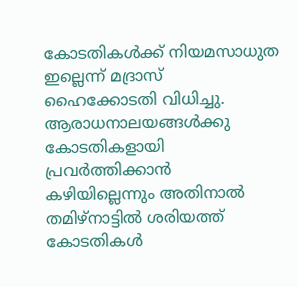കോടതികൾക്ക് നിയമസാധുത ഇല്ലെന്ന് മദ്രാസ് ഹൈക്കോടതി വിധിച്ചു. ആരാധനാലയങ്ങൾക്കു കോടതികളായി പ്രവർത്തിക്കാൻ കഴിയില്ലെന്നും അതിനാൽ തമിഴ്നാട്ടിൽ ശരിയത്ത് കോടതികൾ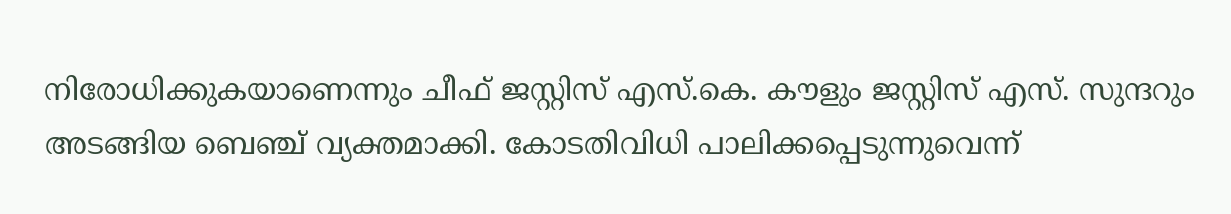നിരോധിക്കുകയാണെന്നും ചീഫ് ജസ്റ്റിസ് എസ്.കെ. കൗളും ജസ്റ്റിസ് എസ്. സുന്ദറും അടങ്ങിയ ബെഞ്ച് വ്യക്തമാക്കി. കോടതിവിധി പാലിക്കപ്പെടുന്നുവെന്ന്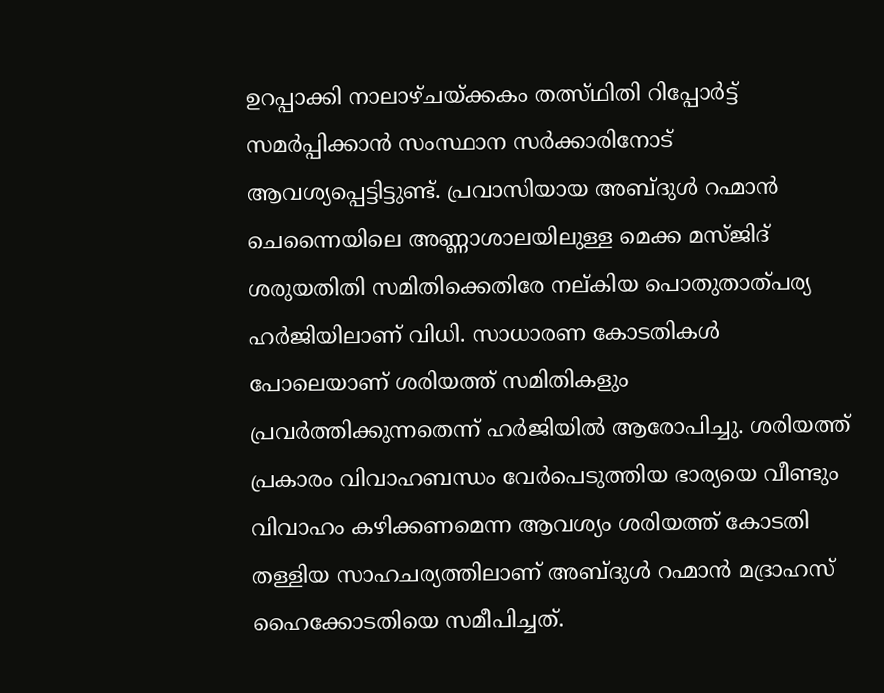ഉറപ്പാക്കി നാലാഴ്ചയ്ക്കകം തത്സ്ഥിതി റിപ്പോർട്ട് സമർപ്പിക്കാൻ സംസ്ഥാന സർക്കാരിനോട് ആവശ്യപ്പെട്ടിട്ടുണ്ട്. പ്രവാസിയായ അബ്ദുൾ റഹ്മാൻ ചെന്നൈയിലെ അണ്ണാശാലയിലുള്ള മെക്ക മസ്ജിദ് ശരുയതിതി സമിതിക്കെതിരേ നല്കിയ പൊതുതാത്പര്യ ഹർജിയിലാണ് വിധി. സാധാരണ കോടതികൾ പോലെയാണ് ശരിയത്ത് സമിതികളും പ്രവർത്തിക്കുന്നതെന്ന് ഹർജിയിൽ ആരോപിച്ചു. ശരിയത്ത് പ്രകാരം വിവാഹബന്ധം വേർപെടുത്തിയ ഭാര്യയെ വീണ്ടും വിവാഹം കഴിക്കണമെന്ന ആവശ്യം ശരിയത്ത് കോടതി തള്ളിയ സാഹചര്യത്തിലാണ് അബ്ദുൾ റഹ്മാൻ മദ്രാഹസ് ഹൈക്കോടതിയെ സമീപിച്ചത്.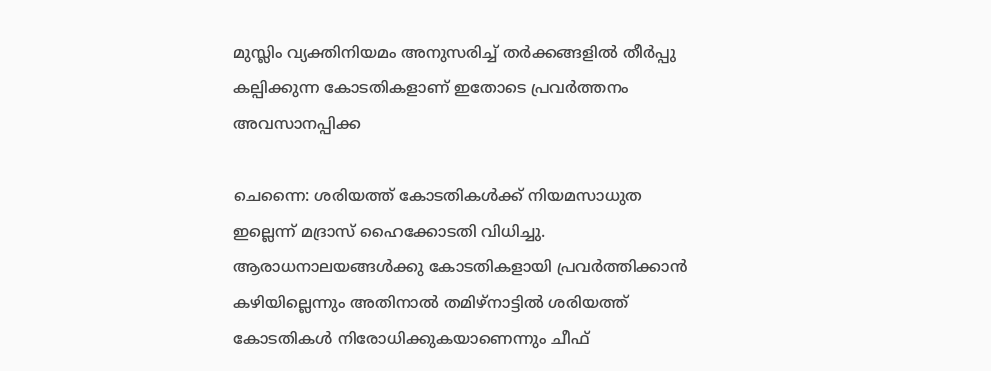മുസ്ലിം വ്യക്തിനിയമം അനുസരിച്ച് തർക്കങ്ങളിൽ തീർപ്പു കല്പിക്കുന്ന കോടതികളാണ് ഇതോടെ പ്രവർത്തനം അവസാനപ്പിക്ക

ചെന്നൈ: ശരിയത്ത് കോടതികൾക്ക് നിയമസാധുത ഇല്ലെന്ന് മദ്രാസ് ഹൈക്കോടതി വിധിച്ചു. ആരാധനാലയങ്ങൾക്കു കോടതികളായി പ്രവർത്തിക്കാൻ കഴിയില്ലെന്നും അതിനാൽ തമിഴ്നാട്ടിൽ ശരിയത്ത് കോടതികൾ നിരോധിക്കുകയാണെന്നും ചീഫ്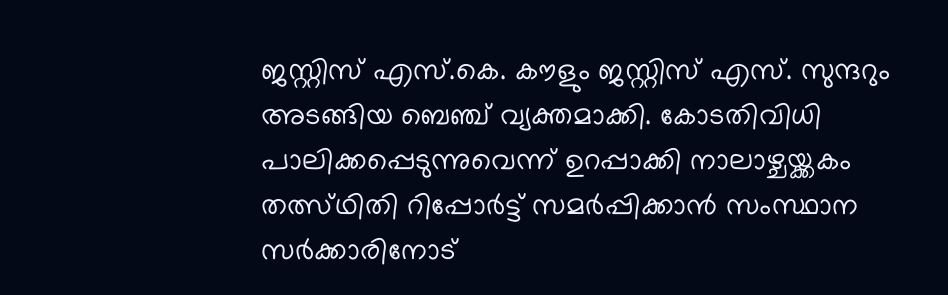ജസ്റ്റിസ് എസ്.കെ. കൗളും ജസ്റ്റിസ് എസ്. സുന്ദറും അടങ്ങിയ ബെഞ്ച് വ്യക്തമാക്കി. കോടതിവിധി പാലിക്കപ്പെടുന്നുവെന്ന് ഉറപ്പാക്കി നാലാഴ്ചയ്ക്കകം തത്സ്ഥിതി റിപ്പോർട്ട് സമർപ്പിക്കാൻ സംസ്ഥാന സർക്കാരിനോട്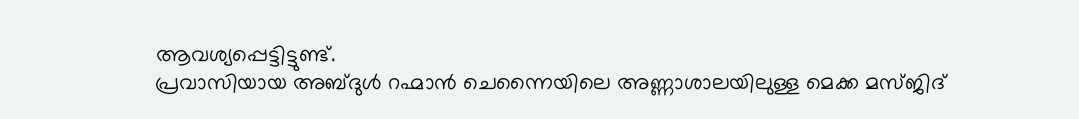ആവശ്യപ്പെട്ടിട്ടുണ്ട്.
പ്രവാസിയായ അബ്ദുൾ റഹ്മാൻ ചെന്നൈയിലെ അണ്ണാശാലയിലുള്ള മെക്ക മസ്ജിദ്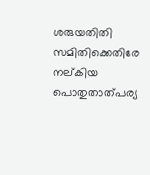ശരുയതിതി സമിതിക്കെതിരേ നല്കിയ പൊതുതാത്പര്യ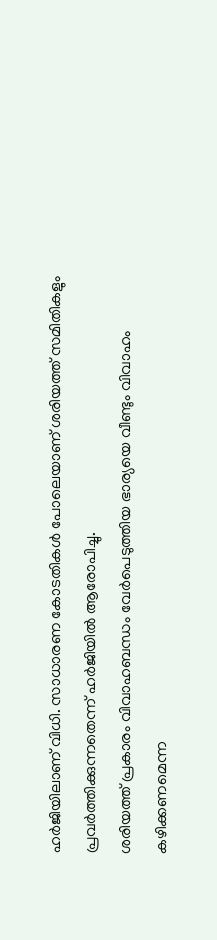ഹർജിയിലാണ് വിധി. സാധാരണ കോടതികൾ പോലെയാണ് ശരിയത്ത് സമിതികളും പ്രവർത്തിക്കുന്നതെന്ന് ഹർജിയിൽ ആരോപിച്ചു.
ശരിയത്ത് പ്രകാരം വിവാഹബന്ധം വേർപെടുത്തിയ ഭാര്യയെ വീണ്ടും വിവാഹം കഴിക്കണമെന്ന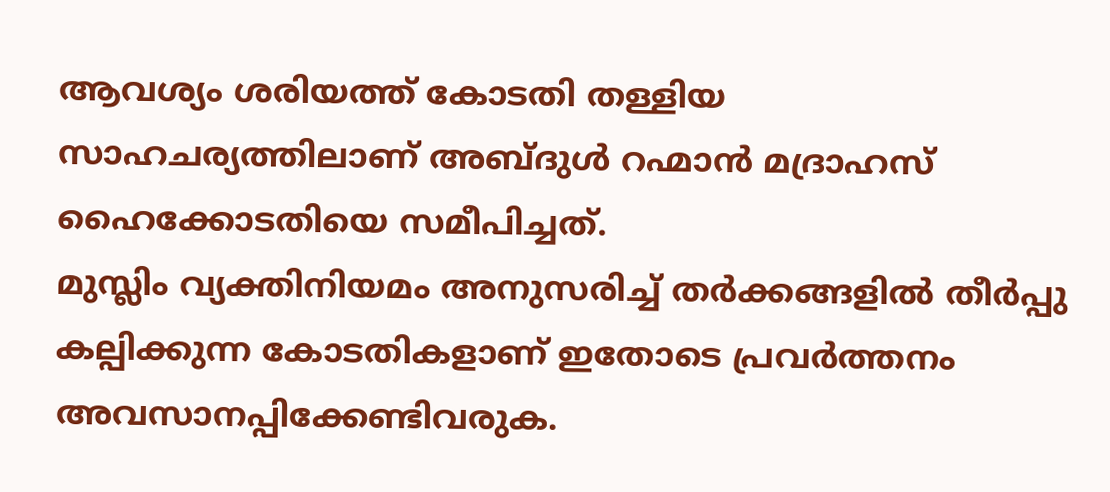ആവശ്യം ശരിയത്ത് കോടതി തള്ളിയ സാഹചര്യത്തിലാണ് അബ്ദുൾ റഹ്മാൻ മദ്രാഹസ് ഹൈക്കോടതിയെ സമീപിച്ചത്.
മുസ്ലിം വ്യക്തിനിയമം അനുസരിച്ച് തർക്കങ്ങളിൽ തീർപ്പു കല്പിക്കുന്ന കോടതികളാണ് ഇതോടെ പ്രവർത്തനം അവസാനപ്പിക്കേണ്ടിവരുക.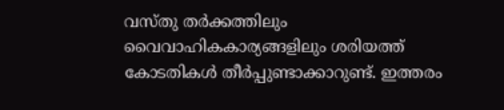വസ്തു തർക്കത്തിലും വൈവാഹികകാര്യങ്ങളിലും ശരിയത്ത് കോടതികൾ തീർപ്പുണ്ടാക്കാറുണ്ട്. ഇത്തരം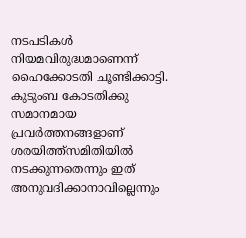നടപടികൾ നിയമവിരുദ്ധമാണെന്ന് ഹൈക്കോടതി ചൂണ്ടിക്കാട്ടി.
കുടുംബ കോടതിക്കു സമാനമായ പ്രവർത്തനങ്ങളാണ് ശരയിത്ത്സമിതിയിൽ നടക്കുന്നതെന്നും ഇത് അനുവദിക്കാനാവില്ലെന്നും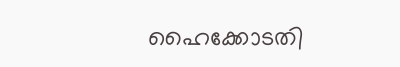ഹൈക്കോടതി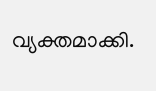വ്യക്തമാക്കി.